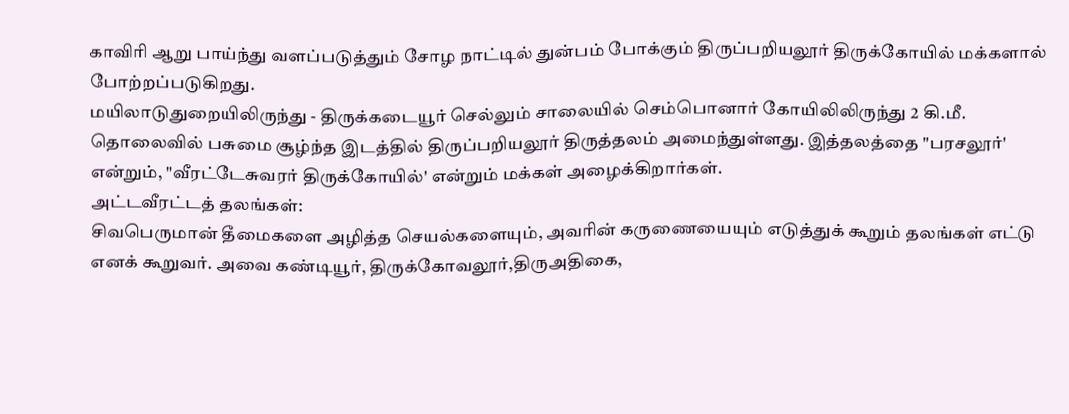காவிரி ஆறு பாய்ந்து வளப்படுத்தும் சோழ நாட்டில் துன்பம் போக்கும் திருப்பறியலூர் திருக்கோயில் மக்களால் போற்றப்படுகிறது.
மயிலாடுதுறையிலிருந்து - திருக்கடையூர் செல்லும் சாலையில் செம்பொனார் கோயிலிலிருந்து 2 கி.மீ. தொலைவில் பசுமை சூழ்ந்த இடத்தில் திருப்பறியலூர் திருத்தலம் அமைந்துள்ளது. இத்தலத்தை "பரசலூர்' என்றும், "வீரட்டேசுவரர் திருக்கோயில்' என்றும் மக்கள் அழைக்கிறார்கள்.
அட்டவீரட்டத் தலங்கள்:
சிவபெருமான் தீமைகளை அழித்த செயல்களையும், அவரின் கருணையையும் எடுத்துக் கூறும் தலங்கள் எட்டு எனக் கூறுவர். அவை கண்டியூர், திருக்கோவலூர்,திருஅதிகை,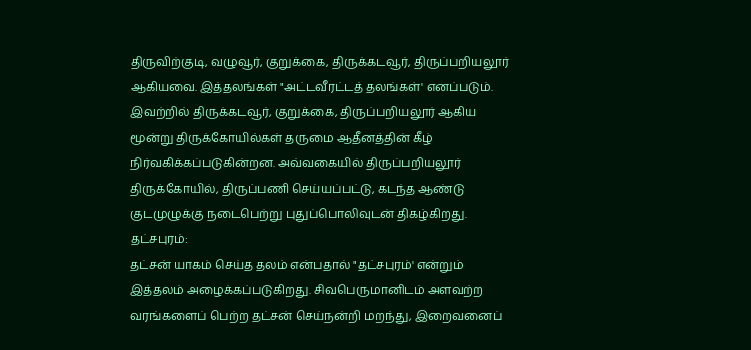திருவிற்குடி, வழுவூர், குறுக்கை, திருக்கடவூர், திருப்பறியலூர் ஆகியவை. இத்தலங்கள் "அட்டவீரட்டத் தலங்கள்' எனப்படும். இவற்றில் திருக்கடவூர், குறுக்கை, திருப்பறியலூர் ஆகிய மூன்று திருக்கோயில்கள் தருமை ஆதீனத்தின் கீழ் நிர்வகிக்கப்படுகின்றன. அவ்வகையில் திருப்பறியலூர் திருக்கோயில், திருப்பணி செய்யப்பட்டு, கடந்த ஆண்டு குடமுழுக்கு நடைபெற்று புதுப்பொலிவுடன் திகழ்கிறது.
தட்சபுரம்:
தட்சன் யாகம் செய்த தலம் என்பதால் "தட்சபுரம்' என்றும் இத்தலம் அழைக்கப்படுகிறது. சிவபெருமானிடம் அளவற்ற வரங்களைப் பெற்ற தட்சன் செய்நன்றி மறந்து, இறைவனைப்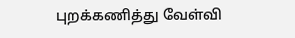புறக்கணித்து வேள்வி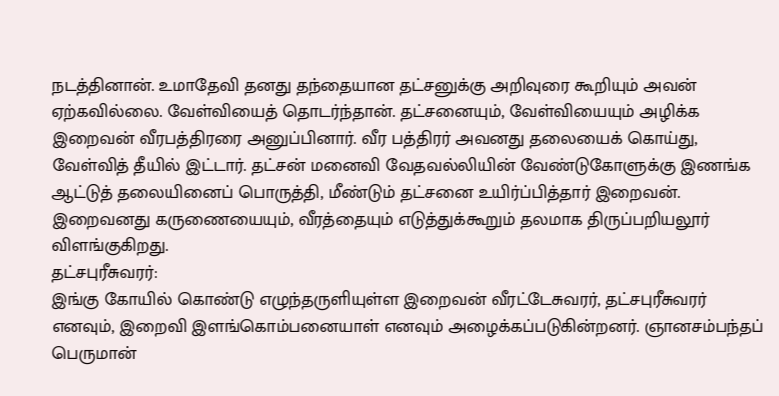நடத்தினான். உமாதேவி தனது தந்தையான தட்சனுக்கு அறிவுரை கூறியும் அவன் ஏற்கவில்லை. வேள்வியைத் தொடர்ந்தான். தட்சனையும், வேள்வியையும் அழிக்க இறைவன் வீரபத்திரரை அனுப்பினார். வீர பத்திரர் அவனது தலையைக் கொய்து, வேள்வித் தீயில் இட்டார். தட்சன் மனைவி வேதவல்லியின் வேண்டுகோளுக்கு இணங்க ஆட்டுத் தலையினைப் பொருத்தி, மீண்டும் தட்சனை உயிர்ப்பித்தார் இறைவன்.
இறைவனது கருணையையும், வீரத்தையும் எடுத்துக்கூறும் தலமாக திருப்பறியலூர் விளங்குகிறது.
தட்சபுரீசுவரர்:
இங்கு கோயில் கொண்டு எழுந்தருளியுள்ள இறைவன் வீரட்டேசுவரர், தட்சபுரீசுவரர் எனவும், இறைவி இளங்கொம்பனையாள் எனவும் அழைக்கப்படுகின்றனர். ஞானசம்பந்தப் பெருமான்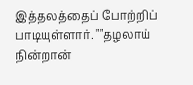இத்தலத்தைப் போற்றிப் பாடியுள்ளார். ""தழலாய் நின்றான்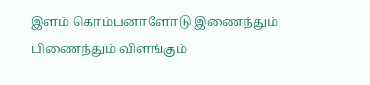இளம் கொம்பனாளோடு இணைந்தும் பிணைந்தும் விளங்கும்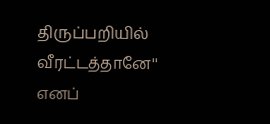திருப்பறியில் வீரட்டத்தானே'' எனப்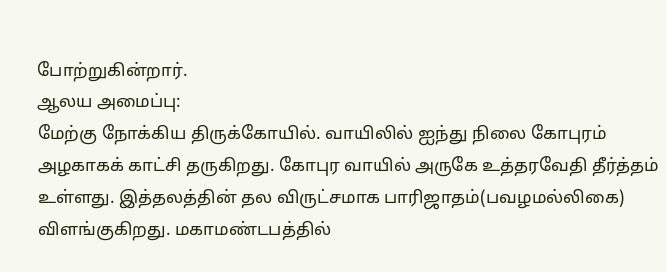போற்றுகின்றார்.
ஆலய அமைப்பு:
மேற்கு நோக்கிய திருக்கோயில். வாயிலில் ஐந்து நிலை கோபுரம் அழகாகக் காட்சி தருகிறது. கோபுர வாயில் அருகே உத்தரவேதி தீர்த்தம் உள்ளது. இத்தலத்தின் தல விருட்சமாக பாரிஜாதம்(பவழமல்லிகை) விளங்குகிறது. மகாமண்டபத்தில்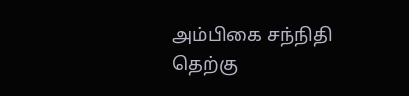அம்பிகை சந்நிதி தெற்கு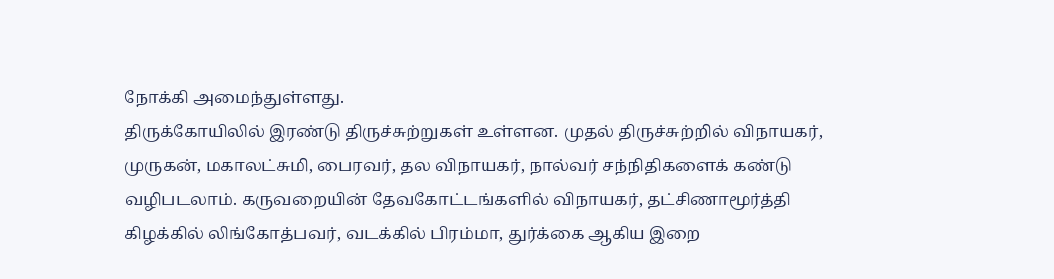நோக்கி அமைந்துள்ளது.
திருக்கோயிலில் இரண்டு திருச்சுற்றுகள் உள்ளன. முதல் திருச்சுற்றில் விநாயகர், முருகன், மகாலட்சுமி, பைரவர், தல விநாயகர், நால்வர் சந்நிதிகளைக் கண்டு வழிபடலாம். கருவறையின் தேவகோட்டங்களில் விநாயகர், தட்சிணாமூர்த்தி கிழக்கில் லிங்கோத்பவர், வடக்கில் பிரம்மா, துர்க்கை ஆகிய இறை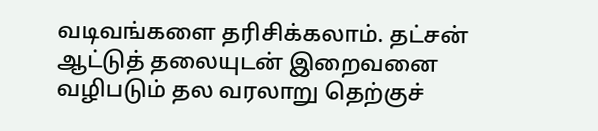வடிவங்களை தரிசிக்கலாம். தட்சன் ஆட்டுத் தலையுடன் இறைவனை வழிபடும் தல வரலாறு தெற்குச்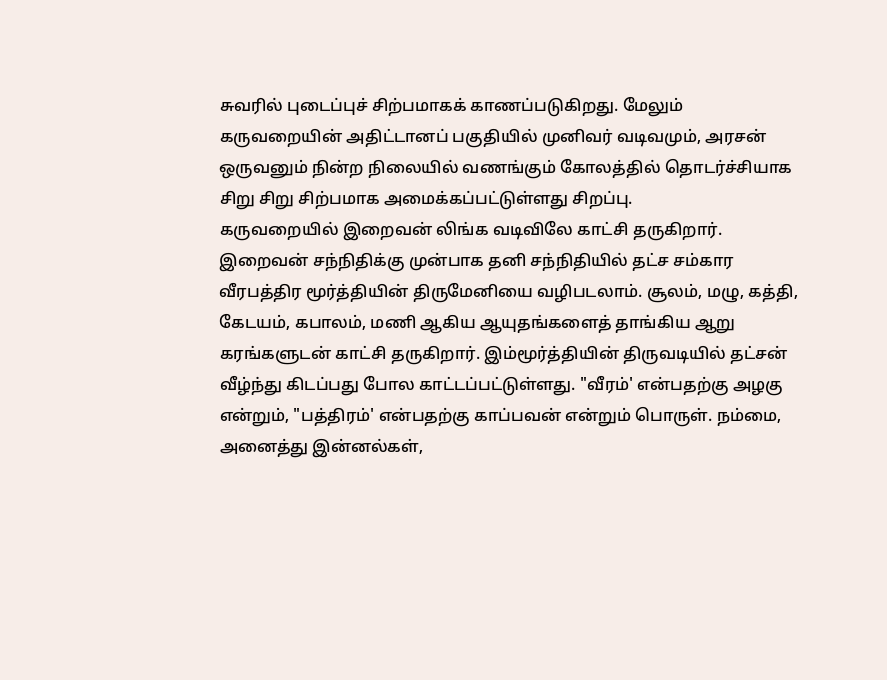சுவரில் புடைப்புச் சிற்பமாகக் காணப்படுகிறது. மேலும் கருவறையின் அதிட்டானப் பகுதியில் முனிவர் வடிவமும், அரசன் ஒருவனும் நின்ற நிலையில் வணங்கும் கோலத்தில் தொடர்ச்சியாக சிறு சிறு சிற்பமாக அமைக்கப்பட்டுள்ளது சிறப்பு.
கருவறையில் இறைவன் லிங்க வடிவிலே காட்சி தருகிறார். இறைவன் சந்நிதிக்கு முன்பாக தனி சந்நிதியில் தட்ச சம்கார வீரபத்திர மூர்த்தியின் திருமேனியை வழிபடலாம். சூலம், மழு, கத்தி, கேடயம், கபாலம், மணி ஆகிய ஆயுதங்களைத் தாங்கிய ஆறு கரங்களுடன் காட்சி தருகிறார். இம்மூர்த்தியின் திருவடியில் தட்சன் வீழ்ந்து கிடப்பது போல காட்டப்பட்டுள்ளது. "வீரம்' என்பதற்கு அழகு என்றும், "பத்திரம்' என்பதற்கு காப்பவன் என்றும் பொருள். நம்மை, அனைத்து இன்னல்கள்,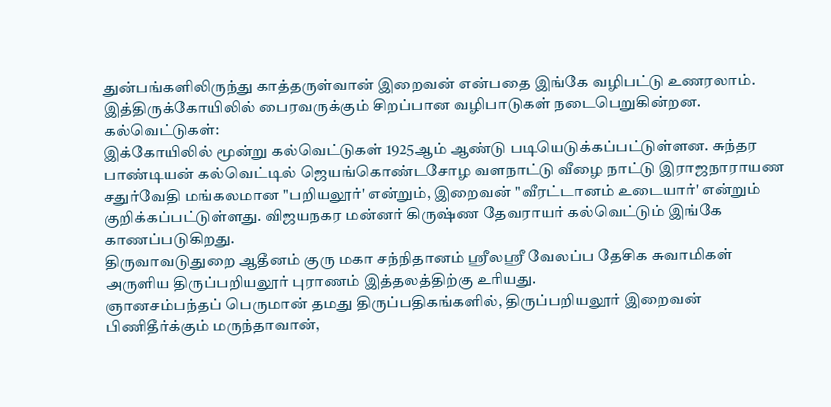துன்பங்களிலிருந்து காத்தருள்வான் இறைவன் என்பதை இங்கே வழிபட்டு உணரலாம். இத்திருக்கோயிலில் பைரவருக்கும் சிறப்பான வழிபாடுகள் நடைபெறுகின்றன.
கல்வெட்டுகள்:
இக்கோயிலில் மூன்று கல்வெட்டுகள் 1925ஆம் ஆண்டு படியெடுக்கப்பட்டுள்ளன. சுந்தர பாண்டியன் கல்வெட்டில் ஜெயங்கொண்டசோழ வளநாட்டு வீழை நாட்டு இராஜநாராயண சதுர்வேதி மங்கலமான "பறியலூர்' என்றும், இறைவன் "வீரட்டானம் உடையார்' என்றும் குறிக்கப்பட்டுள்ளது. விஜயநகர மன்னர் கிருஷ்ண தேவராயர் கல்வெட்டும் இங்கே காணப்படுகிறது.
திருவாவடுதுறை ஆதீனம் குரு மகா சந்நிதானம் ஸ்ரீலஸ்ரீ வேலப்ப தேசிக சுவாமிகள் அருளிய திருப்பறியலூர் புராணம் இத்தலத்திற்கு உரியது.
ஞானசம்பந்தப் பெருமான் தமது திருப்பதிகங்களில், திருப்பறியலூர் இறைவன் பிணிதீர்க்கும் மருந்தாவான்,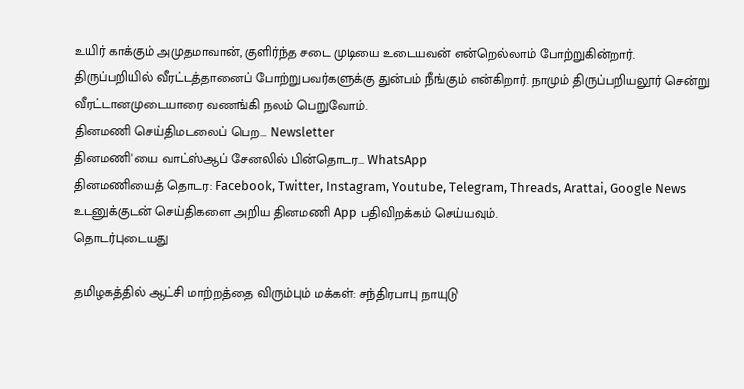உயிர் காக்கும் அமுதமாவான், குளிர்ந்த சடை முடியை உடையவன் என்றெல்லாம் போற்றுகின்றார்.
திருப்பறியில் வீரட்டத்தானைப் போற்றுபவர்களுக்கு துன்பம் நீங்கும் என்கிறார். நாமும் திருப்பறியலூர் சென்று வீரட்டானமுடையாரை வணங்கி நலம் பெறுவோம்.
தினமணி செய்திமடலைப் பெற... Newsletter
தினமணி'யை வாட்ஸ்ஆப் சேனலில் பின்தொடர... WhatsApp
தினமணியைத் தொடர: Facebook, Twitter, Instagram, Youtube, Telegram, Threads, Arattai, Google News
உடனுக்குடன் செய்திகளை அறிய தினமணி App பதிவிறக்கம் செய்யவும்.
தொடர்புடையது

தமிழகத்தில் ஆட்சி மாற்றத்தை விரும்பும் மக்கள்: சந்திரபாபு நாயுடு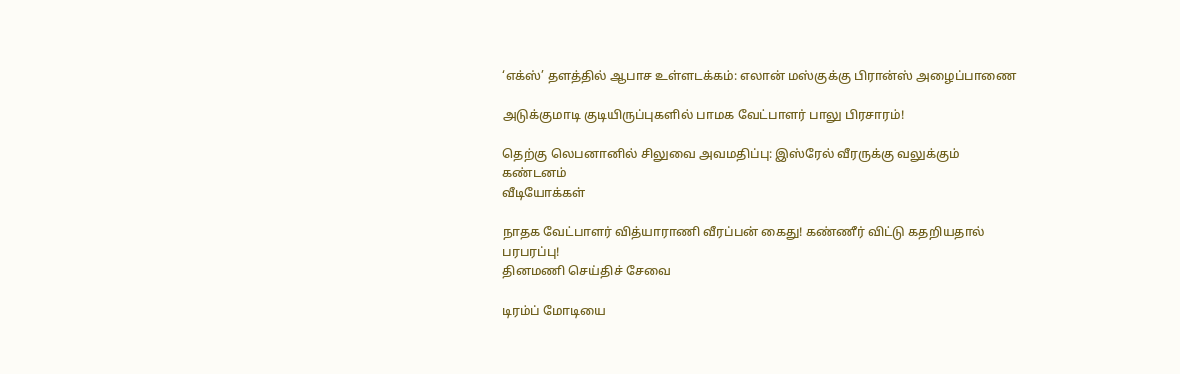‘எக்ஸ்’ தளத்தில் ஆபாச உள்ளடக்கம்: எலான் மஸ்குக்கு பிரான்ஸ் அழைப்பாணை

அடுக்குமாடி குடியிருப்புகளில் பாமக வேட்பாளர் பாலு பிரசாரம்!

தெற்கு லெபனானில் சிலுவை அவமதிப்பு: இஸ்ரேல் வீரருக்கு வலுக்கும் கண்டனம்
வீடியோக்கள்

நாதக வேட்பாளர் வித்யாராணி வீரப்பன் கைது! கண்ணீர் விட்டு கதறியதால் பரபரப்பு!
தினமணி செய்திச் சேவை

டிரம்ப் மோடியை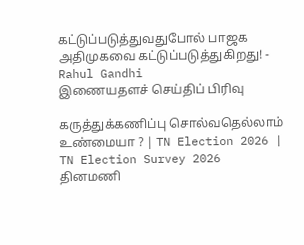கட்டுப்படுத்துவதுபோல் பாஜக அதிமுகவை கட்டுப்படுத்துகிறது! - Rahul Gandhi
இணையதளச் செய்திப் பிரிவு

கருத்துக்கணிப்பு சொல்வதெல்லாம் உண்மையா ? | TN Election 2026 | TN Election Survey 2026
தினமணி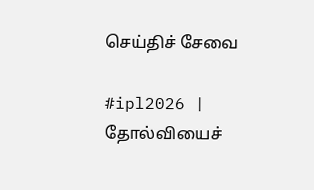செய்திச் சேவை

#ipl2026 | தோல்வியைச்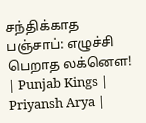சந்திக்காத பஞ்சாப்: எழுச்சி பெறாத லக்னௌ! | Punjab Kings | Priyansh Arya |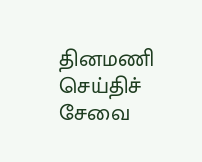தினமணி செய்திச் சேவை